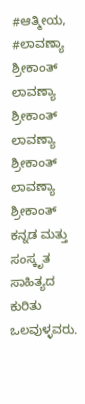#ಆತ್ಮೀಯ, #ಲಾವಣ್ಯಾ ಶ್ರೀಕಾಂತ್ ಲಾವಣ್ಯಾ ಶ್ರೀಕಾಂತ್ ಲಾವಣ್ಯಾ ಶ್ರೀಕಾಂತ್ ಲಾವಣ್ಯಾ ಶ್ರೀಕಾಂತ್ ಕನ್ನಡ ಮತ್ತು ಸಂಸ್ಕೃತ ಸಾಹಿತ್ಯದ ಕುರಿತು ಒಲವುಳ್ಳವರು.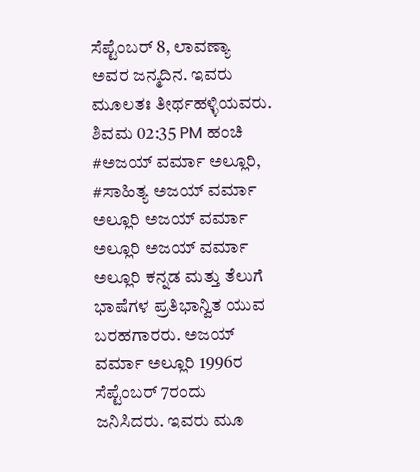ಸೆಪ್ಟೆಂಬರ್ 8, ಲಾವಣ್ಯಾ ಅವರ ಜನ್ಮದಿನ. ಇವರು ಮೂಲತಃ ತೀರ್ಥಹಳ್ಳಿಯವರು. ಶಿವಮ 02:35 PM ಹಂಚಿ
#ಅಜಯ್ ವರ್ಮಾ ಅಲ್ಲೂರಿ, #ಸಾಹಿತ್ಯ ಅಜಯ್ ವರ್ಮಾ ಅಲ್ಲೂರಿ ಅಜಯ್ ವರ್ಮಾ ಅಲ್ಲೂರಿ ಅಜಯ್ ವರ್ಮಾ ಅಲ್ಲೂರಿ ಕನ್ನಡ ಮತ್ತು ತೆಲುಗೆ ಭಾಷೆಗಳ ಪ್ರತಿಭಾನ್ವಿತ ಯುವ ಬರಹಗಾರರು. ಅಜಯ್ ವರ್ಮಾ ಅಲ್ಲೂರಿ 1996ರ ಸೆಪ್ಟೆಂಬರ್ 7ರಂದು ಜನಿಸಿದರು. ಇವರು ಮೂ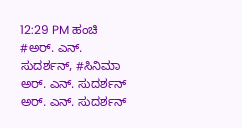12:29 PM ಹಂಚಿ
#ಅರ್. ಎನ್. ಸುದರ್ಶನ್, #ಸಿನಿಮಾ ಅರ್. ಎನ್. ಸುದರ್ಶನ್ ಅರ್. ಎನ್. ಸುದರ್ಶನ್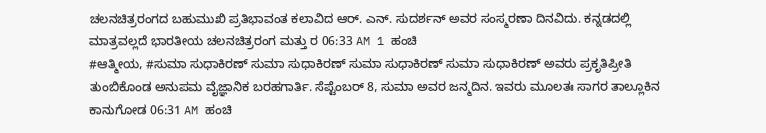ಚಲನಚಿತ್ರರಂಗದ ಬಹುಮುಖಿ ಪ್ರತಿಭಾವಂತ ಕಲಾವಿದ ಆರ್. ಎನ್. ಸುದರ್ಶನ್ ಅವರ ಸಂಸ್ಮರಣಾ ದಿನವಿದು. ಕನ್ನಡದಲ್ಲಿ ಮಾತ್ರವಲ್ಲದೆ ಭಾರತೀಯ ಚಲನಚಿತ್ರರಂಗ ಮತ್ತು ರ 06:33 AM 1 ಹಂಚಿ
#ಆತ್ಮೀಯ, #ಸುಮಾ ಸುಧಾಕಿರಣ್ ಸುಮಾ ಸುಧಾಕಿರಣ್ ಸುಮಾ ಸುಧಾಕಿರಣ್ ಸುಮಾ ಸುಧಾಕಿರಣ್ ಅವರು ಪ್ರಕೃತಿಪ್ರೀತಿ ತುಂಬಿಕೊಂಡ ಅನುಪಮ ವೈಜ್ಞಾನಿಕ ಬರಹಗಾರ್ತಿ. ಸೆಪ್ಟೆಂಬರ್ 8, ಸುಮಾ ಅವರ ಜನ್ಮದಿನ. ಇವರು ಮೂಲತಃ ಸಾಗರ ತಾಲ್ಲೂಕಿನ ಕಾನುಗೋಡ 06:31 AM ಹಂಚಿ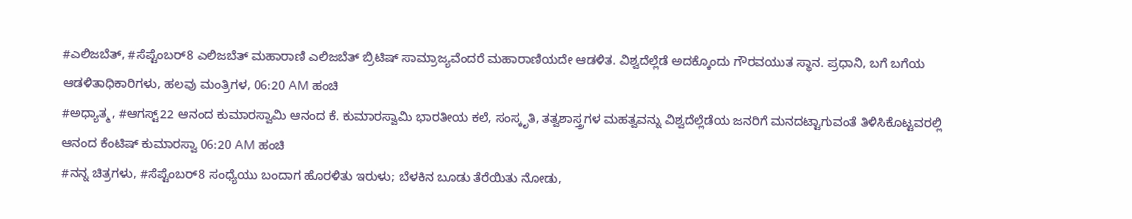#ಎಲಿಜಬೆತ್, #ಸೆಪ್ಟೆಂಬರ್8 ಎಲಿಜಬೆತ್ ಮಹಾರಾಣಿ ಎಲಿಜಬೆತ್ ಬ್ರಿಟಿಷ್ ಸಾಮ್ರಾಜ್ಯವೆಂದರೆ ಮಹಾರಾಣಿಯದೇ ಆಡಳಿತ. ವಿಶ್ವದೆಲ್ಲೆಡೆ ಅದಕ್ಕೊಂದು ಗೌರವಯುತ ಸ್ಥಾನ. ಪ್ರಧಾನಿ, ಬಗೆ ಬಗೆಯ ಆಡಳಿತಾಧಿಕಾರಿಗಳು, ಹಲವು ಮಂತ್ರಿಗಳ, 06:20 AM ಹಂಚಿ
#ಅಧ್ಯಾತ್ಮ, #ಆಗಸ್ಟ್22 ಆನಂದ ಕುಮಾರಸ್ವಾಮಿ ಆನಂದ ಕೆ. ಕುಮಾರಸ್ವಾಮಿ ಭಾರತೀಯ ಕಲೆ, ಸಂಸ್ಕೃತಿ, ತತ್ವಶಾಸ್ತ್ರಗಳ ಮಹತ್ವವನ್ನು ವಿಶ್ವದೆಲ್ಲೆಡೆಯ ಜನರಿಗೆ ಮನದಟ್ಟಾಗುವಂತೆ ತಿಳಿಸಿಕೊಟ್ಟವರಲ್ಲಿ ಆನಂದ ಕೆಂಟಿಷ್ ಕುಮಾರಸ್ವಾ 06:20 AM ಹಂಚಿ
#ನನ್ನ ಚಿತ್ರಗಳು, #ಸೆಪ್ಟೆಂಬರ್8 ಸಂಧ್ಯೆಯು ಬಂದಾಗ ಹೊರಳಿತು ಇರುಳು; ಬೆಳಕಿನ ಬೂಡು ತೆರೆಯಿತು ನೋಡು,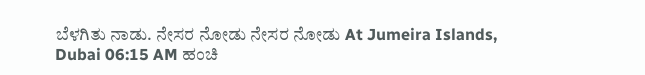ಬೆಳಗಿತು ನಾಡು. ನೇಸರ ನೋಡು ನೇಸರ ನೋಡು At Jumeira Islands, Dubai 06:15 AM ಹಂಚಿ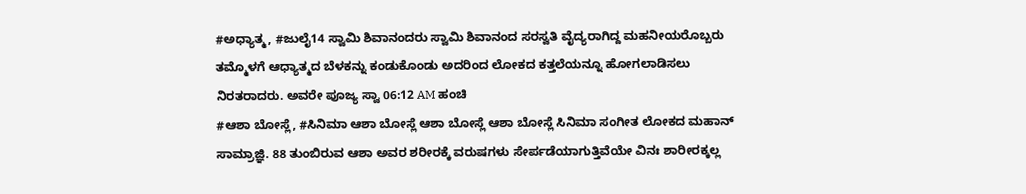#ಅಧ್ಯಾತ್ಮ, #ಜುಲೈ14 ಸ್ವಾಮಿ ಶಿವಾನಂದರು ಸ್ವಾಮಿ ಶಿವಾನಂದ ಸರಸ್ವತಿ ವೈದ್ಯರಾಗಿದ್ದ ಮಹನೀಯರೊಬ್ಬರು ತಮ್ಮೊಳಗೆ ಆಧ್ಯಾತ್ಮದ ಬೆಳಕನ್ನು ಕಂಡುಕೊಂಡು ಅದರಿಂದ ಲೋಕದ ಕತ್ತಲೆಯನ್ನೂ ಹೋಗಲಾಡಿಸಲು ನಿರತರಾದರು. ಅವರೇ ಪೂಜ್ಯ ಸ್ವಾ 06:12 AM ಹಂಚಿ
#ಆಶಾ ಬೋಸ್ಲೆ, #ಸಿನಿಮಾ ಆಶಾ ಬೋಸ್ಲೆ ಆಶಾ ಬೋಸ್ಲೆ ಆಶಾ ಬೋಸ್ಲೆ ಸಿನಿಮಾ ಸಂಗೀತ ಲೋಕದ ಮಹಾನ್ ಸಾಮ್ರಾಜ್ಞಿ. 88 ತುಂಬಿರುವ ಆಶಾ ಅವರ ಶರೀರಕ್ಕೆ ವರುಷಗಳು ಸೇರ್ಪಡೆಯಾಗುತ್ತಿವೆಯೇ ವಿನಃ ಶಾರೀರಕ್ಕಲ್ಲ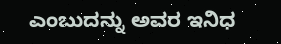ಎಂಬುದನ್ನು ಅವರ ಇನಿಧ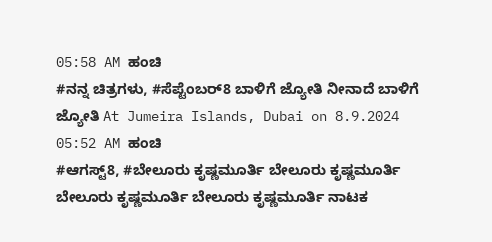05:58 AM ಹಂಚಿ
#ನನ್ನ ಚಿತ್ರಗಳು, #ಸೆಪ್ಟೆಂಬರ್8 ಬಾಳಿಗೆ ಜ್ಯೋತಿ ನೀನಾದೆ ಬಾಳಿಗೆ ಜ್ಯೋತಿ At Jumeira Islands, Dubai on 8.9.2024 05:52 AM ಹಂಚಿ
#ಆಗಸ್ಟ್8, #ಬೇಲೂರು ಕೃಷ್ಣಮೂರ್ತಿ ಬೇಲೂರು ಕೃಷ್ಣಮೂರ್ತಿ ಬೇಲೂರು ಕೃಷ್ಣಮೂರ್ತಿ ಬೇಲೂರು ಕೃಷ್ಣಮೂರ್ತಿ ನಾಟಕ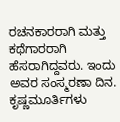ರಚನಕಾರರಾಗಿ ಮತ್ತು ಕಥೆಗಾರರಾಗಿ ಹೆಸರಾಗಿದ್ದವರು. ಇಂದು ಅವರ ಸಂಸ್ಮರಣಾ ದಿನ. ಕೃಷ್ಣಮೂರ್ತಿಗಳು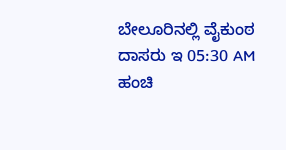ಬೇಲೂರಿನಲ್ಲಿ ವೈಕುಂಠ ದಾಸರು ಇ 05:30 AM ಹಂಚಿ